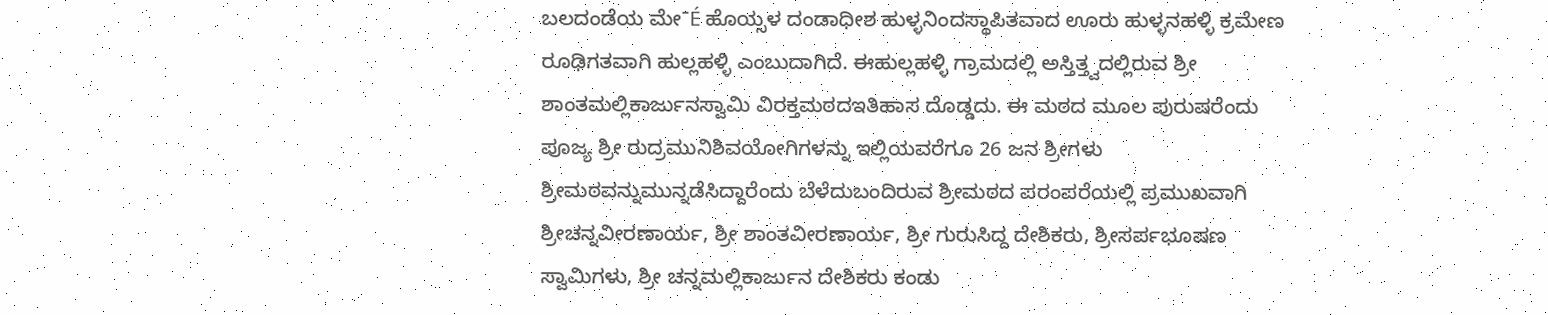ಬಲದಂಡೆಯ ಮೇˉÉ ಹೊಯ್ಸಳ ದಂಡಾಧೀಶ ಹುಳ್ಳನಿಂದಸ್ಥಾಪಿತವಾದ ಊರು ಹುಳ್ಳನಹಳ್ಳಿ ಕ್ರಮೇಣ ರೂಢಿಗತವಾಗಿ ಹುಲ್ಲಹಳ್ಳಿ ಎಂಬುದಾಗಿದೆ. ಈಹುಲ್ಲಹಳ್ಳಿ ಗ್ರಾಮದಲ್ಲಿ ಅಸ್ತಿತ್ತ್ವದಲ್ಲಿರುವ ಶ್ರೀ ಶಾಂತಮಲ್ಲಿಕಾರ್ಜುನಸ್ವಾಮಿ ವಿರಕ್ತಮಠದಇತಿಹಾಸ ದೊಡ್ಡದು. ಈ ಮಠದ ಮೂಲ ಪುರುಷರೆಂದು ಪೂಜ್ಯ ಶ್ರೀ ರುದ್ರಮುನಿಶಿವಯೋಗಿಗಳನ್ನು ಇಲ್ಲಿಯವರೆಗೂ 26 ಜನ ಶ್ರೀಗಳು ಶ್ರೀಮಠವನ್ನುಮುನ್ನಡೆಸಿದ್ದಾರೆಂದು ಬೆಳೆದುಬಂದಿರುವ ಶ್ರೀಮಠದ ಪರಂಪರೆಯಲ್ಲಿ ಪ್ರಮುಖವಾಗಿ ಶ್ರೀಚನ್ನವೀರಣಾರ್ಯ, ಶ್ರೀ ಶಾಂತವೀರಣಾರ್ಯ, ಶ್ರೀ ಗುರುಸಿದ್ದ ದೇಶಿಕರು, ಶ್ರೀಸರ್ಪಭೂಷಣ ಸ್ವಾಮಿಗಳು, ಶ್ರೀ ಚನ್ನಮಲ್ಲಿಕಾರ್ಜುನ ದೇಶಿಕರು ಕಂಡು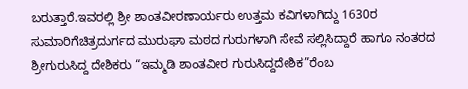ಬರುತ್ತಾರೆ.ಇವರಲ್ಲಿ ಶ್ರೀ ಶಾಂತವೀರಣಾರ್ಯರು ಉತ್ತಮ ಕವಿಗಳಾಗಿದ್ದು 1630ರ ಸುಮಾರಿಗೆಚಿತ್ರದುರ್ಗದ ಮುರುಘಾ ಮಠದ ಗುರುಗಳಾಗಿ ಸೇವೆ ಸಲ್ಲಿಸಿದ್ದಾರೆ ಹಾಗೂ ನಂತರದ ಶ್ರೀಗುರುಸಿದ್ದ ದೇಶಿಕರು “ಇಮ್ಮಡಿ ಶಾಂತವೀರ ಗುರುಸಿದ್ದದೇಶಿಕ”ರೆಂಬ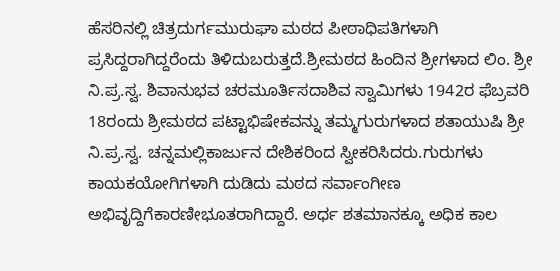ಹೆಸರಿನಲ್ಲಿ ಚಿತ್ರದುರ್ಗಮುರುಘಾ ಮಠದ ಪೀಠಾಧಿಪತಿಗಳಾಗಿ ಪ್ರಸಿದ್ದರಾಗಿದ್ದರೆಂದು ತಿಳಿದುಬರುತ್ತದೆ.ಶ್ರೀಮಠದ ಹಿಂದಿನ ಶ್ರೀಗಳಾದ ಲಿಂ. ಶ್ರೀ ನಿ.ಪ್ರ.ಸ್ವ. ಶಿವಾನುಭವ ಚರಮೂರ್ತಿಸದಾಶಿವ ಸ್ವಾಮಿಗಳು 1942ರ ಫೆಬ್ರವರಿ 18ರಂದು ಶ್ರೀಮಠದ ಪಟ್ಟಾಭಿಷೇಕವನ್ನು ತಮ್ಮಗುರುಗಳಾದ ಶತಾಯುಷಿ ಶ್ರೀ ನಿ.ಪ್ರ.ಸ್ವ. ಚನ್ನಮಲ್ಲಿಕಾರ್ಜುನ ದೇಶಿಕರಿಂದ ಸ್ವೀಕರಿಸಿದರು.ಗುರುಗಳು ಕಾಯಕಯೋಗಿಗಳಾಗಿ ದುಡಿದು ಮಠದ ಸರ್ವಾಂಗೀಣ ಅಭಿವೃದ್ದಿಗೆಕಾರಣೀಭೂತರಾಗಿದ್ದಾರೆ. ಅರ್ಧ ಶತಮಾನಕ್ಕೂ ಅಧಿಕ ಕಾಲ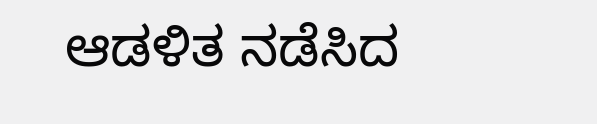ಆಡಳಿತ ನಡೆಸಿದ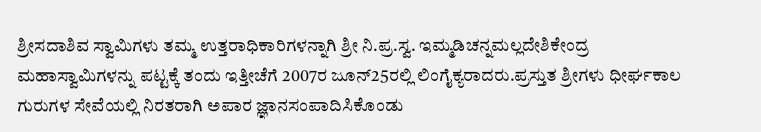ಶ್ರೀಸದಾಶಿವ ಸ್ವಾಮಿಗಳು ತಮ್ಮ ಉತ್ತರಾಧಿಕಾರಿಗಳನ್ನಾಗಿ ಶ್ರೀ ನಿ.ಪ್ರ.ಸ್ವ. ಇಮ್ಮಡಿಚನ್ನಮಲ್ಲದೇಶಿಕೇಂದ್ರ ಮಹಾಸ್ವಾಮಿಗಳನ್ನು ಪಟ್ಟಕ್ಕೆ ತಂದು ಇತ್ತೀಚೆಗೆ 2007ರ ಜೂನ್25ರಲ್ಲಿ ಲಿಂಗೈಕ್ಯರಾದರು.ಪ್ರಸ್ತುತ ಶ್ರೀಗಳು ಧೀರ್ಘಕಾಲ ಗುರುಗಳ ಸೇವೆಯಲ್ಲಿ ನಿರತರಾಗಿ ಅಪಾರ ಜ್ಞಾನಸಂಪಾದಿಸಿಕೊಂಡು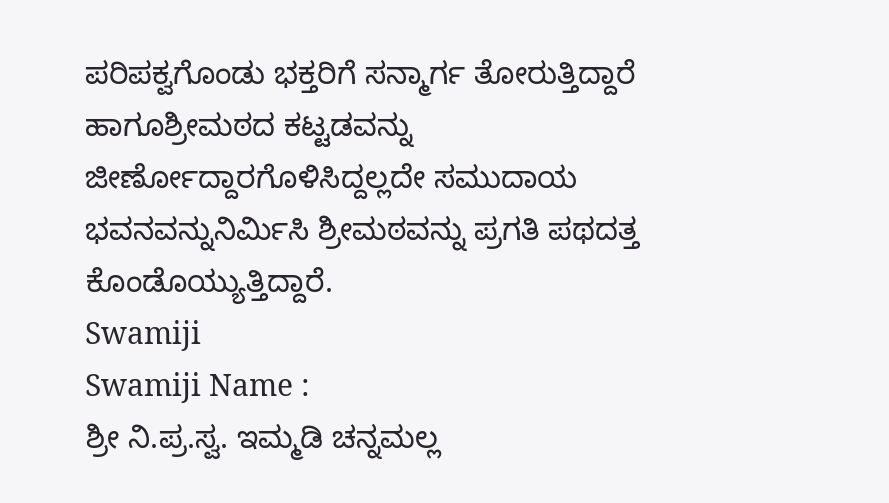ಪರಿಪಕ್ವಗೊಂಡು ಭಕ್ತರಿಗೆ ಸನ್ಮಾರ್ಗ ತೋರುತ್ತಿದ್ದಾರೆ ಹಾಗೂಶ್ರೀಮಠದ ಕಟ್ಟಡವನ್ನು ಜೀರ್ಣೋದ್ದಾರಗೊಳಿಸಿದ್ದಲ್ಲದೇ ಸಮುದಾಯ ಭವನವನ್ನುನಿರ್ಮಿಸಿ ಶ್ರೀಮಠವನ್ನು ಪ್ರಗತಿ ಪಥದತ್ತ ಕೊಂಡೊಯ್ಯುತ್ತಿದ್ದಾರೆ.
Swamiji
Swamiji Name :
ಶ್ರೀ ನಿ.ಪ್ರ.ಸ್ವ. ಇಮ್ಮಡಿ ಚನ್ನಮಲ್ಲ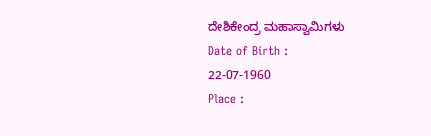ದೇಶಿಕೇಂದ್ರ ಮಹಾಸ್ವಾಮಿಗಳು
Date of Birth :
22-07-1960
Place :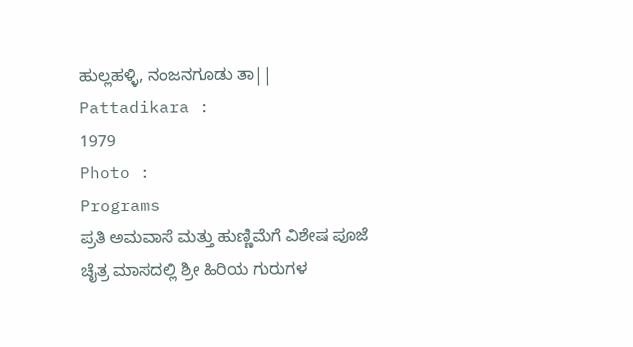ಹುಲ್ಲಹಳ್ಳಿ, ನಂಜನಗೂಡು ತಾ||
Pattadikara :
1979
Photo :
Programs
ಪ್ರತಿ ಅಮವಾಸೆ ಮತ್ತು ಹುಣ್ಣಿಮೆಗೆ ವಿಶೇಷ ಪೂಜೆ
ಚೈತ್ರ ಮಾಸದಲ್ಲಿ ಶ್ರೀ ಹಿರಿಯ ಗುರುಗಳ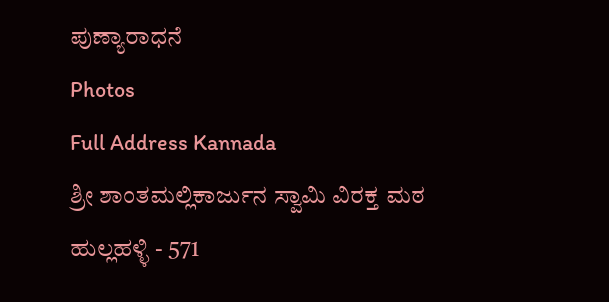ಪುಣ್ಯಾರಾಧನೆ
Photos
Full Address Kannada
ಶ್ರೀ ಶಾಂತಮಲ್ಲಿಕಾರ್ಜುನ ಸ್ವಾಮಿ ವಿರಕ್ತ ಮಠ
ಹುಲ್ಲಹಳ್ಳಿ - 571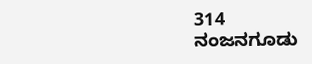314
ನಂಜನಗೂಡು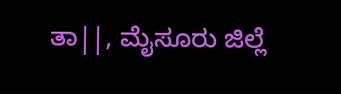ತಾ||, ಮೈಸೂರು ಜಿಲ್ಲೆ